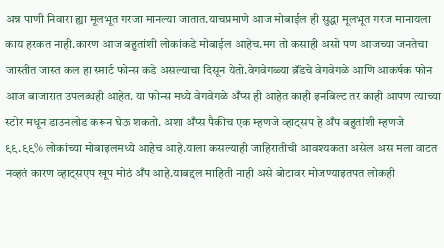अन्न पाणी निवारा ह्या मूलभूत गरजा मानल्या जातात.याचप्रमाणे आज मोबाईल ही सुद्धा मूलभूत गरज मानायला काय हरकत नाही.कारण आज बहुतांशी लोकांकडे मोबाईल आहेच.मग तो कसाही असो पण आजच्या जनतेचा जास्तीत जास्त कल हा स्मार्ट फोन्स कडे असल्याचा दिसून येतो.वेगवेगळ्या ब्रॅंडचे वेगवेगळे आणि आकर्षक फोन आज बाजारात उपलब्धही आहेत. या फोन्स मध्ये वेगवेगळे अँप्स ही आहेत काही इनबिल्ट तर काही आपण त्याच्या स्टोर मधून डाउनलोड करून घेऊ शकतो. अशा अँप्स पैकीच एक म्हणजे व्हाट्सप हे अँप बहुतांशी म्हणजे ९९.९९% लोकांच्या मोबाइलमध्ये आहेच आहे.याला कसल्याही जाहिरातीची आवश्यकता असेल अस मला वाटत नव्हतं कारण व्हाट्सएप खूप मोठं अँप आहे.याबद्दल माहिती नाही असे बोटावर मोजण्याइतपत लोकही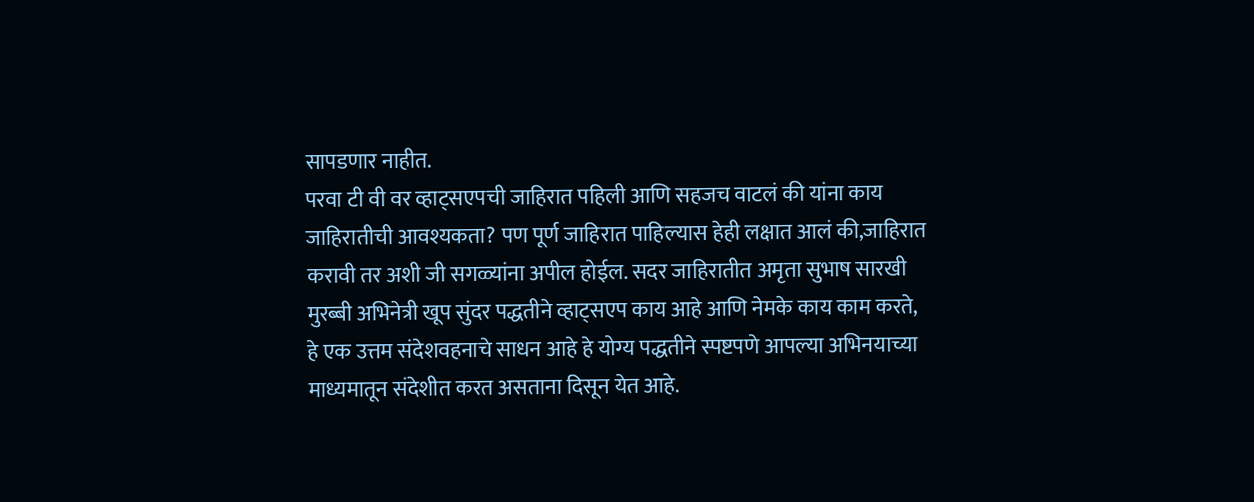सापडणार नाहीत.
परवा टी वी वर व्हाट्सएपची जाहिरात पहिली आणि सहजच वाटलं की यांना काय जाहिरातीची आवश्यकता? पण पूर्ण जाहिरात पाहिल्यास हेही लक्षात आलं की,जाहिरात करावी तर अशी जी सगळ्यांना अपील होईल. सदर जाहिरातीत अमृता सुभाष सारखी मुरब्बी अभिनेत्री खूप सुंदर पद्धतीने व्हाट्सएप काय आहे आणि नेमके काय काम करते, हे एक उत्तम संदेशवहनाचे साधन आहे हे योग्य पद्धतीने स्पष्टपणे आपल्या अभिनयाच्या माध्यमातून संदेशीत करत असताना दिसून येत आहे.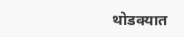थोडक्यात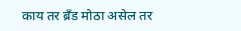काय तर ब्रँड मोठा असेल तर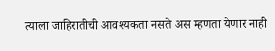त्याला जाहिरातीची आवश्यकता नसते अस म्हणता येणार नाही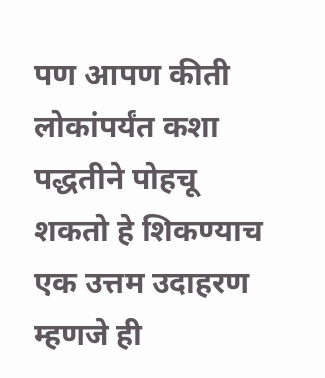पण आपण कीती लोकांपर्यंत कशा पद्धतीने पोहचू शकतो हे शिकण्याच एक उत्तम उदाहरण म्हणजे ही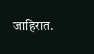जाहिरात.